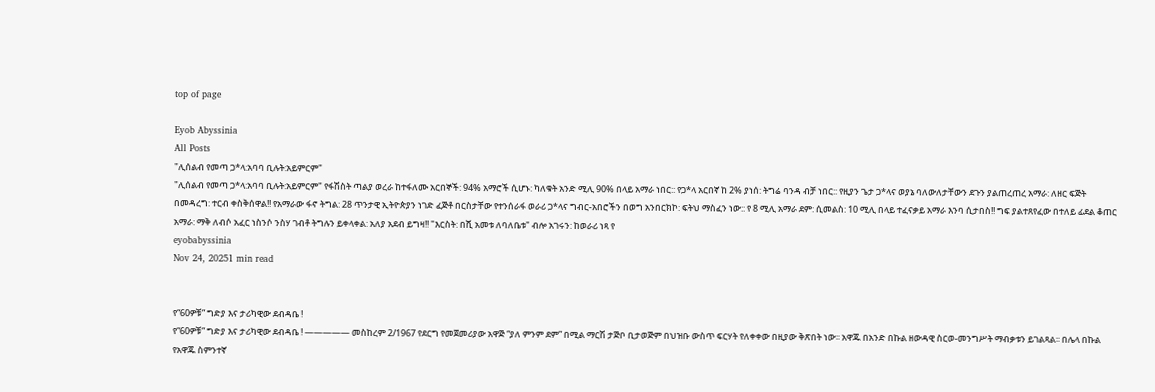top of page

Eyob Abyssinia
All Posts
"ሊሰልብ የመጣ ጋ*ላ:አባባ ቢሉት:አይምርም"
"ሊሰልብ የመጣ ጋ*ላ:አባባ ቢሉት:አይምርም" የፋሽስት ጣልያ ወረራ ከተፋለሙ አርበኞች: 94% አማሮች ሲሆኑ: ካለቁት አንድ ሚሊ 90% በላይ አማራ ነበር:: የጋ*ላ አርበኛ ከ 2% ያነሰ: ትግሬ ባንዳ ብቻ ነበር:: የዚያን ጌታ ጋ*ላና ወያኔ ባለውለታቸውን ደጉን ያልጠረጠረ አማራ: ለዘር ፍጅት በመዳረግ: ተርብ ቀስቅሰዋል!! የአማራው ፋኖ ትግል: 28 ጥንታዊ ኢትዮጵያን ነገድ ፈጅቶ በርስታቸው የተንሰራፋ ወራሪ ጋ*ላና ግብር-አበሮችን በወግ አንበርክኮ: ፍትህ ማስፈን ነው:: የ 8 ሚሊ አማራ ደም: ሲመልስ: 10 ሚሊ በላይ ተፈናቃይ አማራ እንባ ሲታበስ!! ግፍ ያልተጸየፈው በተለይ ፊደል ቆጠር አማራ: ማቅ ለብሶ አፈር ነስንሶ ንስሃ ገብቶ ትግሉን ይቀላቀል: አለያ አደብ ይግዛ!! "እርስት: በሺ አመቱ ለባለቤቱ" ብሎ አገሩን: ከወራሪ ነጻ የ
eyobabyssinia
Nov 24, 20251 min read


የ“60ዎቹ” ግድያ እና ታሪካዊው ደብዳቤ !
የ“60ዎቹ” ግድያ እና ታሪካዊው ደብዳቤ ! ————— መስከረም 2/1967 የደርግ የመጀመሪያው አዋጅ “ያለ ምንም ደም” በሚል ማርሽ ታጅቦ ቢታወጅም በህዝቡ ውስጥ ፍርሃት የለቀቀው በዚያው ቅጽበት ነው፡፡ አዋጁ በአንድ በኩል ዘውዳዊ ስርወ-መንግሥት ማብቃቱን ይገልጻል፡፡ በሌላ በኩል የአዋጁ ስምንተኛ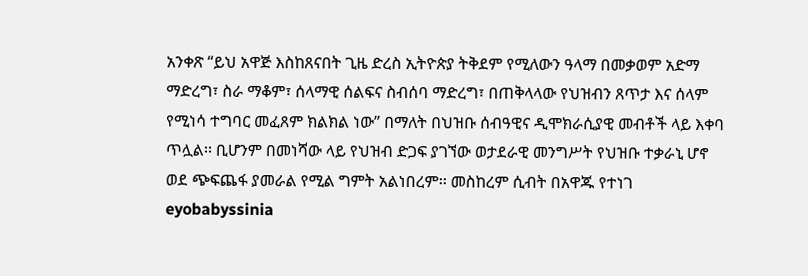አንቀጽ “ይህ አዋጅ እስከጸናበት ጊዜ ድረስ ኢትዮጵያ ትቅደም የሚለውን ዓላማ በመቃወም አድማ ማድረግ፣ ስራ ማቆም፣ ሰላማዊ ሰልፍና ስብሰባ ማድረግ፣ በጠቅላላው የህዝብን ጸጥታ እና ሰላም የሚነሳ ተግባር መፈጸም ክልክል ነው” በማለት በህዝቡ ሰብዓዊና ዲሞክራሲያዊ መብቶች ላይ እቀባ ጥሏል፡፡ ቢሆንም በመነሻው ላይ የህዝብ ድጋፍ ያገኘው ወታደራዊ መንግሥት የህዝቡ ተቃራኒ ሆኖ ወደ ጭፍጨፋ ያመራል የሚል ግምት አልነበረም፡፡ መስከረም ሲብት በአዋጁ የተነገ
eyobabyssinia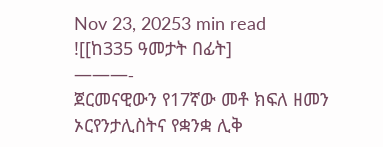Nov 23, 20253 min read
![[ከ335 ዓመታት በፊት]
———-
ጀርመናዊውን የ17ኛው መቶ ክፍለ ዘመን ኦርየንታሊስትና የቋንቋ ሊቅ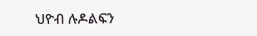ህዮብ ሉዶልፍን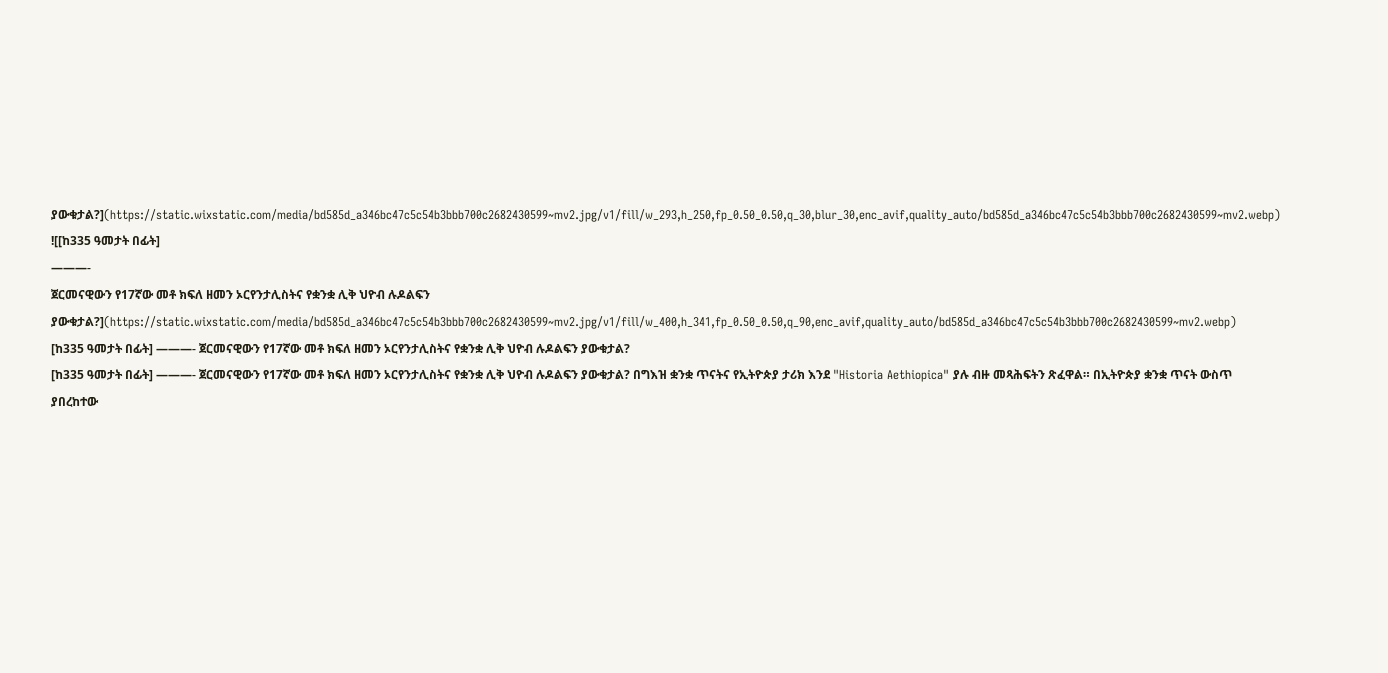ያውቁታል?](https://static.wixstatic.com/media/bd585d_a346bc47c5c54b3bbb700c2682430599~mv2.jpg/v1/fill/w_293,h_250,fp_0.50_0.50,q_30,blur_30,enc_avif,quality_auto/bd585d_a346bc47c5c54b3bbb700c2682430599~mv2.webp)
![[ከ335 ዓመታት በፊት]
———-
ጀርመናዊውን የ17ኛው መቶ ክፍለ ዘመን ኦርየንታሊስትና የቋንቋ ሊቅ ህዮብ ሉዶልፍን ያውቁታል?](https://static.wixstatic.com/media/bd585d_a346bc47c5c54b3bbb700c2682430599~mv2.jpg/v1/fill/w_400,h_341,fp_0.50_0.50,q_90,enc_avif,quality_auto/bd585d_a346bc47c5c54b3bbb700c2682430599~mv2.webp)
[ከ335 ዓመታት በፊት] ———- ጀርመናዊውን የ17ኛው መቶ ክፍለ ዘመን ኦርየንታሊስትና የቋንቋ ሊቅ ህዮብ ሉዶልፍን ያውቁታል?
[ከ335 ዓመታት በፊት] ———- ጀርመናዊውን የ17ኛው መቶ ክፍለ ዘመን ኦርየንታሊስትና የቋንቋ ሊቅ ህዮብ ሉዶልፍን ያውቁታል? በግእዝ ቋንቋ ጥናትና የኢትዮጵያ ታሪክ እንደ "Historia Aethiopica" ያሉ ብዙ መጻሕፍትን ጽፈዋል። በኢትዮጵያ ቋንቋ ጥናት ውስጥ ያበረከተው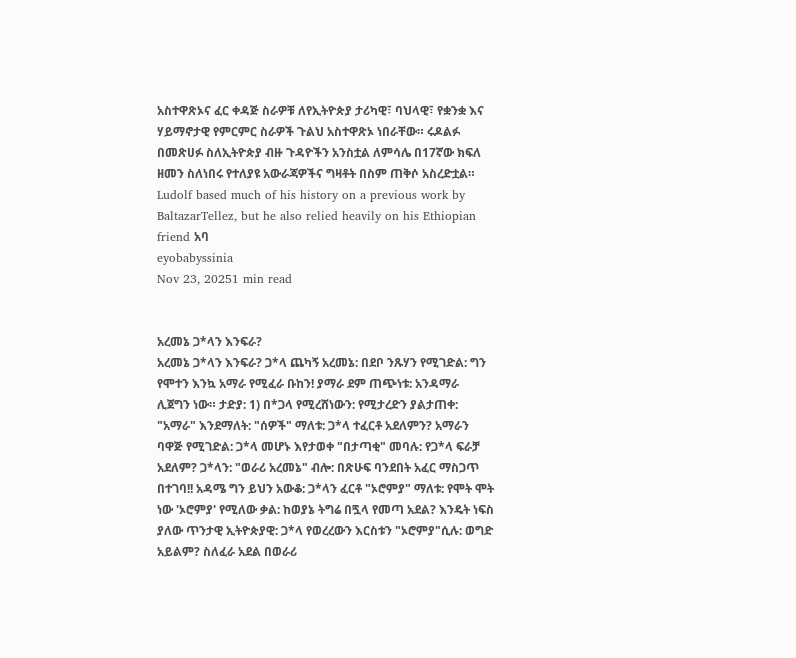አስተዋጽኦና ፈር ቀዳጅ ስራዎቹ ለየኢትዮጵያ ታሪካዊ፣ ባህላዊ፣ የቋንቋ እና ሃይማኖታዊ የምርምር ስራዎች ጉልህ አስተዋጽኦ ነበራቸው። ሩዶልፉ በመጽሀፉ ስለኢትዮጵያ ብዙ ጉዳዮችን አንስቷል ለምሳሌ በ17ኛው ክፍለ ዘመን ስለነበሩ የተለያዩ አውራጃዎችና ግዛቶት በስም ጠቅሶ አስረድቷል። Ludolf based much of his history on a previous work by BaltazarTellez, but he also relied heavily on his Ethiopian friend አባ
eyobabyssinia
Nov 23, 20251 min read


አረመኔ ጋ*ላን እንፍራ?
አረመኔ ጋ*ላን እንፍራ? ጋ*ላ ጨካኝ አረመኔ: በደቦ ንጹሃን የሚገድል: ግን የሞተን እንኳ አማራ የሚፈራ ቡከን! ያማራ ደም ጠጭነቱ: አንዳማራ ሊጀግን ነው። ታድያ: 1) በ*ጋላ የሚረሸነውን: የሚታረድን ያልታጠቀ: "አማራ" እንደማለት: "ሰዎች" ማለቱ: ጋ*ላ ተፈርቶ አደለምን? አማራን ባዋጅ የሚገድል: ጋ*ላ መሆኑ እየታወቀ "በታጣቂ" መባሉ: የጋ*ላ ፍራቻ አደለም? ጋ*ላን: "ወራሪ አረመኔ" ብሎ: በጽሁፍ ባንደበት አፈር ማስጋጥ በተገባ!! አዳሜ ግን ይህን አውቆ: ጋ*ላን ፈርቶ "ኦሮምያ" ማለቱ: የሞት ሞት ነው 'ኦሮምያ' የሚለው ቃል: ከወያኔ ትግሬ በጟላ የመጣ አደል? እንዴት ነፍስ ያለው ጥንታዊ ኢትዮጵያዊ: ጋ*ላ የወረረውን እርስቱን "ኦሮምያ"ሲሉ: ወግድ አይልም? ስለፈራ አደል በወራሪ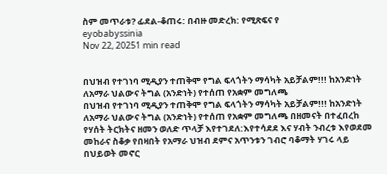ስም መጥራቱ? ፊደል-ቆጠሩ: በብዙ መድረክ: የሚጽፍና የ
eyobabyssinia
Nov 22, 20251 min read


በህዝብ የተገነባ ሚዲያን ተጠቅሞ የግል ፍላጎትን ማሳካት አይቻልም!!! ከአንድነት ለአማራ ህልውና ትግል (አንድነት) የተሰጠ የአቋም መግለጫ
በህዝብ የተገነባ ሚዲያን ተጠቅሞ የግል ፍላጎትን ማሳካት አይቻልም!!! ከአንድነት ለአማራ ህልውና ትግል (አንድነት) የተሰጠ የአቋም መግለጫ በዘመናት በተፈበረከ የሃሰት ትርክትና ዘመን ወለድ ጥላቻ እየተገደለ:እየተሳደደ እና ሃብት ንብረቱ እየወደመ መከራና ስቆቃ የበዛበት የአማራ ህዝብ ደምና አጥንቱን ገብሮ ባቆማት ሃገሩ ላይ በህይወት መኖር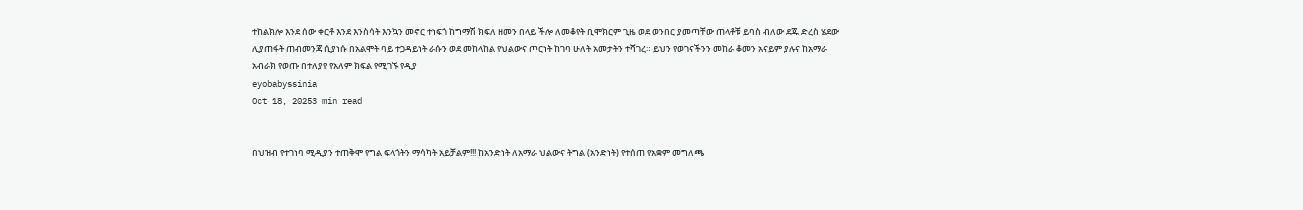ተከልክሎ እንደ ሰው ቀርቶ እንደ እንስሳት እንኳን መኖር ተነፍጎ ከግማሽ ክፍለ ዘመን በላይ ችሎ ለመቆየት ቢሞክርም ጊዜ ወደ ወንበር ያመጣቸው ጠላቶቹ ይባስ ብለው ደጁ ድረስ ሄደው ሊያጠፋት ጠብመንጃ ሲያነሱ በአልሞት ባይ ተጋዳይነት ራሱን ወደ መከላከል የህልውና ጦርነት ከገባ ሁለት አመታትን ተሻገረ። ይህን የወገናችንን መከራ ቆመን አናይም ያሉና ከአማራ አብራክ የወጡ በተለያየ የአለም ክፍል የሚገኙ የዲያ
eyobabyssinia
Oct 18, 20253 min read


በህዝብ የተገነባ ሚዲያን ተጠቅሞ የግል ፍላጎትን ማሳካት አይቻልም!!! ከአንድነት ለአማራ ህልውና ትግል (አንድነት) የተሰጠ የአቋም መግለጫ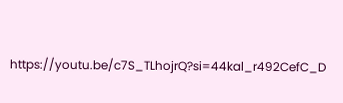https://youtu.be/c7S_TLhojrQ?si=44kal_r492CefC_D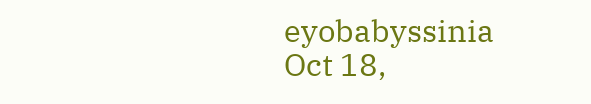eyobabyssinia
Oct 18,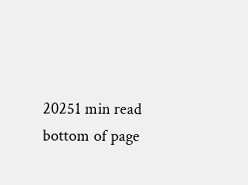20251 min read
bottom of page